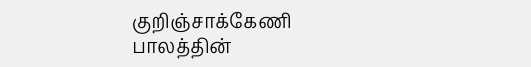குறிஞ்சாக்கேணி பாலத்தின்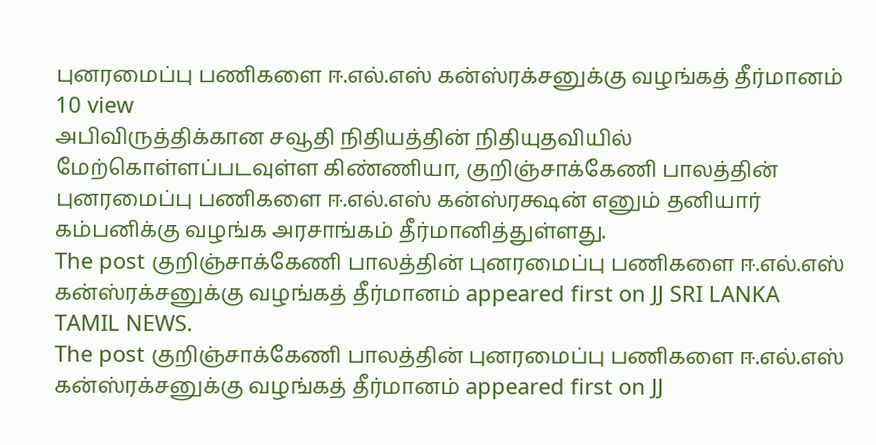புனரமைப்பு பணிகளை ஈ.எல்.எஸ் கன்ஸ்ரக்சனுக்கு வழங்கத் தீர்மானம்
10 view
அபிவிருத்திக்கான சவூதி நிதியத்தின் நிதியுதவியில் மேற்கொள்ளப்படவுள்ள கிண்ணியா, குறிஞ்சாக்கேணி பாலத்தின் புனரமைப்பு பணிகளை ஈ.எல்.எஸ் கன்ஸ்ரக்ஷன் எனும் தனியார் கம்பனிக்கு வழங்க அரசாங்கம் தீர்மானித்துள்ளது.
The post குறிஞ்சாக்கேணி பாலத்தின் புனரமைப்பு பணிகளை ஈ.எல்.எஸ் கன்ஸ்ரக்சனுக்கு வழங்கத் தீர்மானம் appeared first on JJ SRI LANKA TAMIL NEWS.
The post குறிஞ்சாக்கேணி பாலத்தின் புனரமைப்பு பணிகளை ஈ.எல்.எஸ் கன்ஸ்ரக்சனுக்கு வழங்கத் தீர்மானம் appeared first on JJ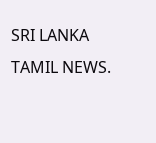SRI LANKA TAMIL NEWS.